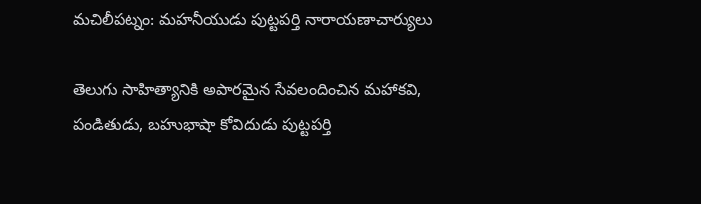మచిలీపట్నం: మహనీయుడు పుట్టపర్తి నారాయణాచార్యులు

తెలుగు సాహిత్యానికి అపారమైన సేవలందించిన మహాకవి, పండితుడు, బహుభాషా కోవిదుడు పుట్టపర్తి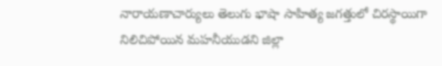నారాయణాచార్యులు తెలుగు భాషా సాహిత్య జగత్తులో చిరస్థాయిగా నిలిచిపోయిన మహనీయుడని జిల్లా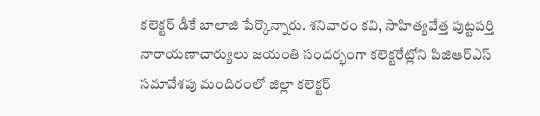కలెక్టర్ డీకే బాలాజి పేర్కొన్నారు. శనివారం కవి, సాహిత్యవేత్త పుట్టపర్తి నారాయణాచార్యులు జయంతి సందర్భంగా కలెక్టరేట్లోని పిజిఆర్ఎస్ సమావేశపు మందిరంలో జిల్లా కలెక్టర్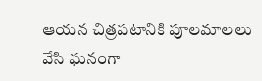ఆయన చిత్రపటానికి పూలమాలలు వేసి ఘనంగా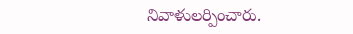నివాళులర్పించారు.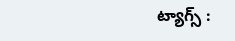ట్యాగ్స్ :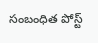సంబంధిత పోస్ట్